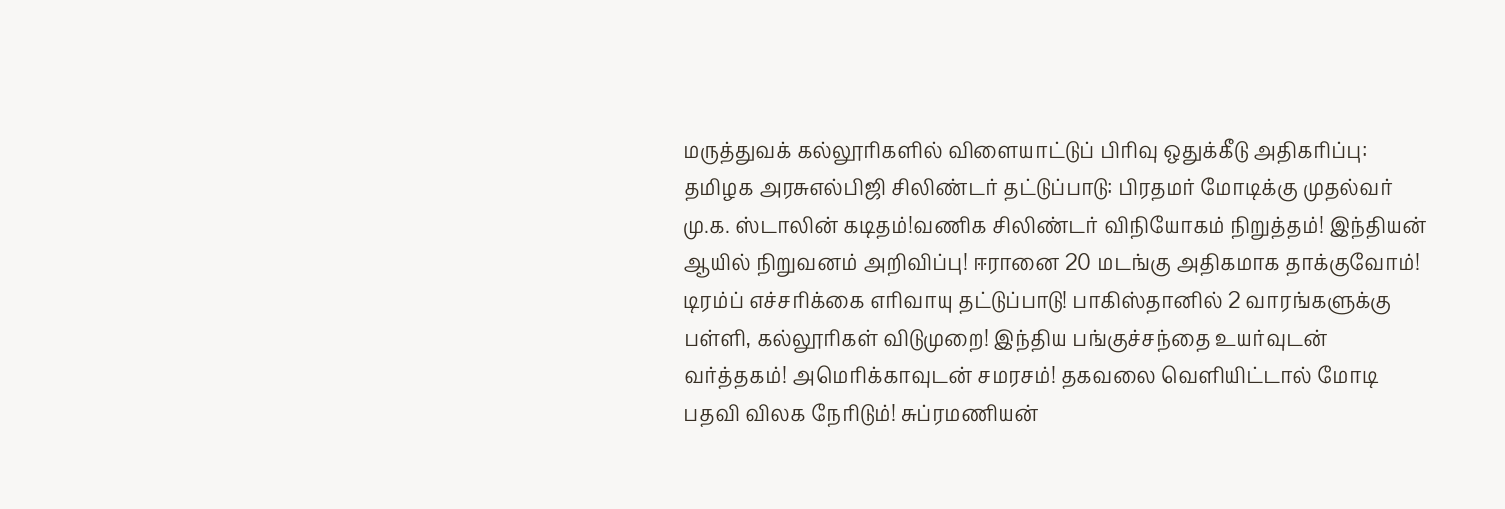மருத்துவக் கல்லூரிகளில் விளையாட்டுப் பிரிவு ஒதுக்கீடு அதிகரிப்பு: தமிழக அரசுஎல்பிஜி சிலிண்டர் தட்டுப்பாடு: பிரதமர் மோடிக்கு முதல்வர் மு.க. ஸ்டாலின் கடிதம்!வணிக சிலிண்டர் விநியோகம் நிறுத்தம்! இந்தியன் ஆயில் நிறுவனம் அறிவிப்பு! ஈரானை 20 மடங்கு அதிகமாக தாக்குவோம்! டிரம்ப் எச்சரிக்கை எரிவாயு தட்டுப்பாடு! பாகிஸ்தானில் 2 வாரங்களுக்கு பள்ளி, கல்லூரிகள் விடுமுறை! இந்திய பங்குச்சந்தை உயர்வுடன் வர்த்தகம்! அமெரிக்காவுடன் சமரசம்! தகவலை வெளியிட்டால் மோடி பதவி விலக நேரிடும்! சுப்ரமணியன்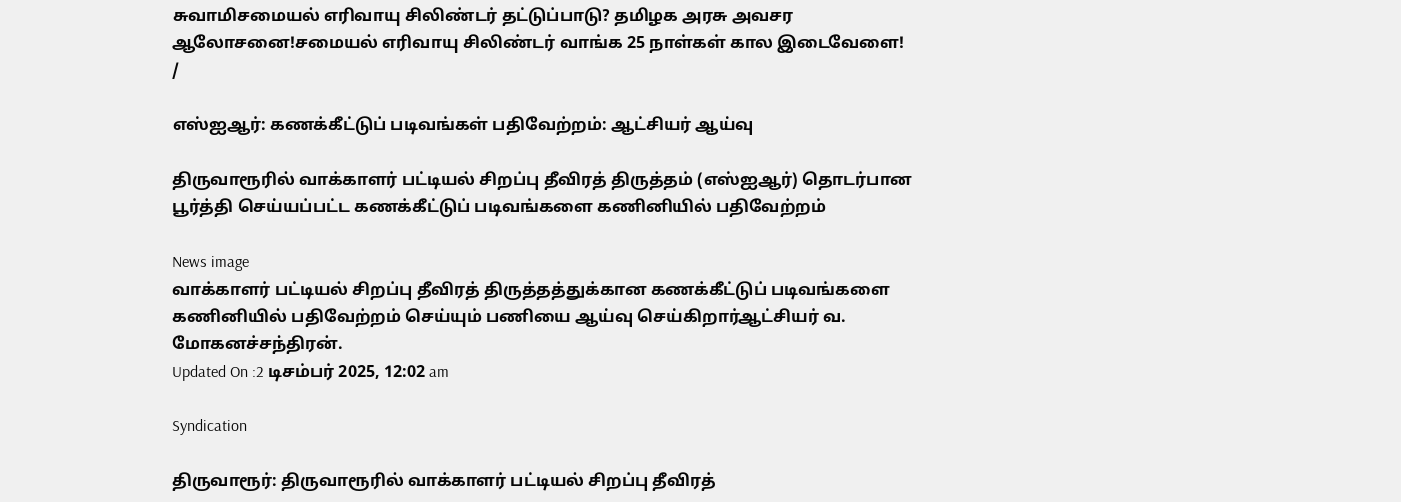சுவாமிசமையல் எரிவாயு சிலிண்டர் தட்டுப்பாடு? தமிழக அரசு அவசர ஆலோசனை!சமையல் எரிவாயு சிலிண்டர் வாங்க 25 நாள்கள் கால இடைவேளை!
/

எஸ்ஐஆர்: கணக்கீட்டுப் படிவங்கள் பதிவேற்றம்: ஆட்சியர் ஆய்வு

திருவாரூரில் வாக்காளர் பட்டியல் சிறப்பு தீவிரத் திருத்தம் (எஸ்ஐஆர்) தொடர்பான பூர்த்தி செய்யப்பட்ட கணக்கீட்டுப் படிவங்களை கணினியில் பதிவேற்றம்

News image
வாக்காளர் பட்டியல் சிறப்பு தீவிரத் திருத்தத்துக்கான கணக்கீட்டுப் படிவங்களை கணினியில் பதிவேற்றம் செய்யும் பணியை ஆய்வு செய்கிறார்ஆட்சியர் வ. மோகனச்சந்திரன்.
Updated On :2 டிசம்பர் 2025, 12:02 am

Syndication

திருவாரூர்: திருவாரூரில் வாக்காளர் பட்டியல் சிறப்பு தீவிரத்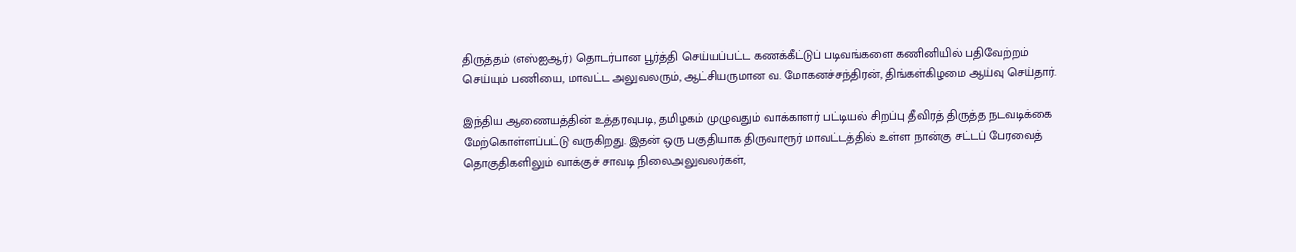திருத்தம் (எஸ்ஐஆர்) தொடர்பான பூர்த்தி செய்யப்பட்ட கணக்கீட்டுப் படிவங்களை கணினியில் பதிவேற்றம் செய்யும் பணியை, மாவட்ட அலுவலரும், ஆட்சியருமான வ. மோகனச்சந்திரன், திங்கள்கிழமை ஆய்வு செய்தார்.

இந்திய ஆணையத்தின் உத்தரவுபடி, தமிழகம் முழுவதும் வாக்காளர் பட்டியல் சிறப்பு தீவிரத் திருத்த நடவடிக்கை மேற்கொள்ளப்பட்டு வருகிறது. இதன் ஒரு பகுதியாக திருவாரூர் மாவட்டத்தில் உள்ள நான்கு சட்டப் பேரவைத் தொகுதிகளிலும் வாக்குச் சாவடி நிலைஅலுவலர்கள்,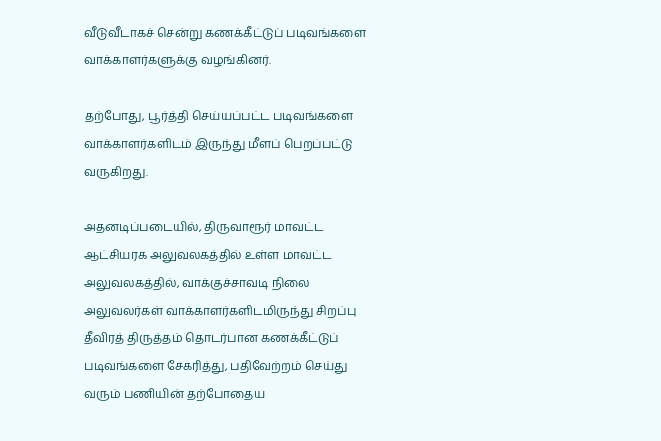வீடுவீடாகச் சென்று கணக்கீட்டுப் படிவங்களை வாக்காளர்களுக்கு வழங்கினர்.

தற்போது, பூர்த்தி செய்யப்பட்ட படிவங்களை வாக்காளர்களிடம் இருந்து மீளப் பெறப்பட்டு வருகிறது.

அதனடிப்படையில், திருவாரூர் மாவட்ட ஆட்சியரக அலுவலகத்தில் உள்ள மாவட்ட அலுவலகத்தில், வாக்குச்சாவடி நிலை அலுவலர்கள் வாக்காளர்களிடமிருந்து சிறப்பு தீவிரத் திருத்தம் தொடர்பான கணக்கீட்டுப் படிவங்களை சேகரித்து, பதிவேற்றம் செய்து வரும் பணியின் தற்போதைய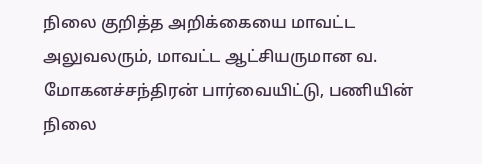நிலை குறித்த அறிக்கையை மாவட்ட அலுவலரும், மாவட்ட ஆட்சியருமான வ. மோகனச்சந்திரன் பார்வையிட்டு, பணியின் நிலை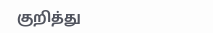குறித்து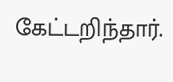கேட்டறிந்தார்.